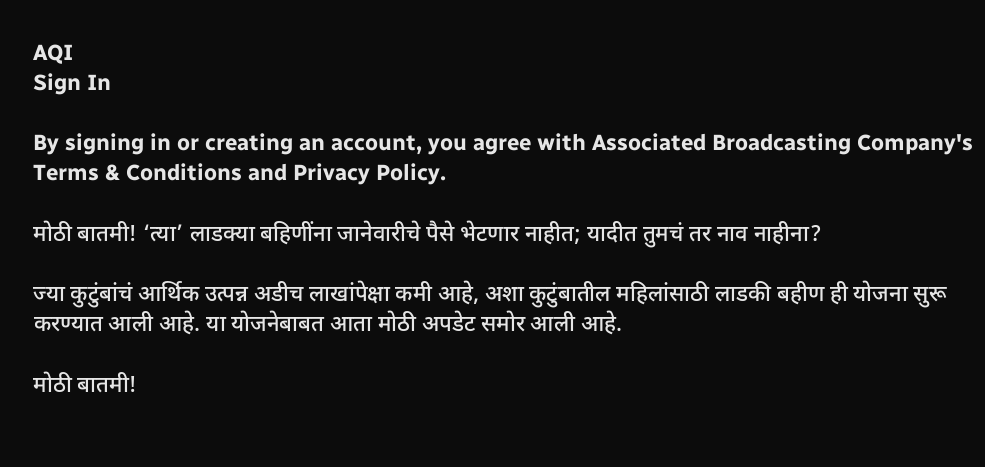AQI
Sign In

By signing in or creating an account, you agree with Associated Broadcasting Company's Terms & Conditions and Privacy Policy.

मोठी बातमी! ‘त्या’ लाडक्या बहिणींना जानेवारीचे पैसे भेटणार नाहीत; यादीत तुमचं तर नाव नाहीना?

ज्या कुटुंबांचं आर्थिक उत्पन्न अडीच लाखांपेक्षा कमी आहे, अशा कुटुंबातील महिलांसाठी लाडकी बहीण ही योजना सुरू करण्यात आली आहे. या योजनेबाबत आता मोठी अपडेट समोर आली आहे.

मोठी बातमी!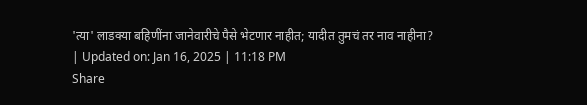'त्या' लाडक्या बहिणींना जानेवारीचे पैसे भेटणार नाहीत; यादीत तुमचं तर नाव नाहीना?
| Updated on: Jan 16, 2025 | 11:18 PM
Share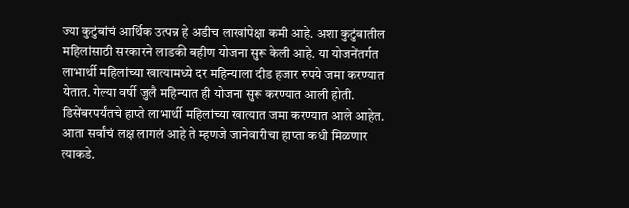ज्या कुटुंबांचं आर्थिक उत्पन्न हे अडीच लाखांपेक्षा कमी आहे. अशा कुटुंबातील महिलांसाठी सरकारने लाडकी बहीण योजना सुरू केली आहे. या योजनेंतर्गत लाभार्थी महिलांच्या खात्यामध्ये दर महिन्याला दीड हजार रुपये जमा करण्यात येतात. गेल्या वर्षी जुलै महिन्यात ही योजना सुरू करण्यात आली होती. डिसेंबरपर्यंतचे हाप्ते लाभार्थी महिलांच्या खात्यात जमा करण्यात आले आहेत. आता सर्वांचं लक्ष लागलं आहे ते म्हणजे जानेवारीचा हाप्ता कधी मिळणार त्याकडे.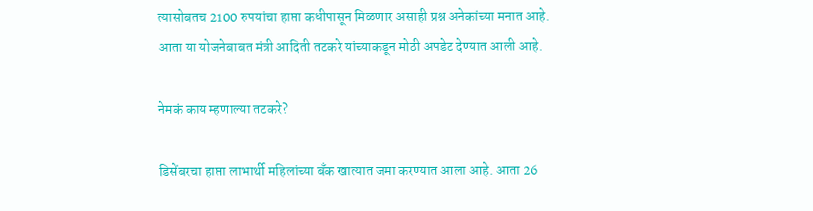त्यासोबतच 2100 रुपयांचा हाप्ता कधीपासून मिळणार असाही प्रश्न अनेकांच्या मनात आहे. आता या योजनेबाबत मंत्री आदिती तटकरे यांच्याकडून मोठी अपडेट देण्यात आली आहे.

नेमकं काय म्हणाल्या तटकरे?

डिसेंबरचा हाप्ता लाभार्थी महिलांच्या बँक खात्यात जमा करण्यात आला आहे. आता 26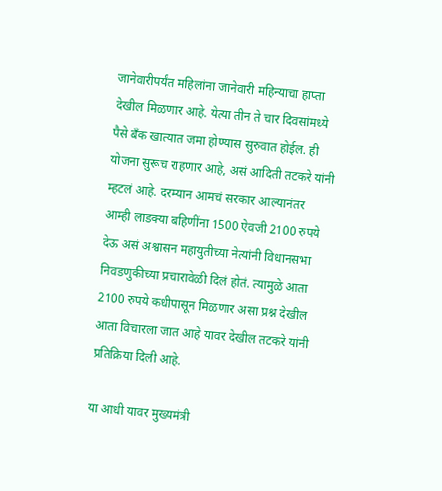जानेवारीपर्यंत महिलांना जानेवारी महिन्याचा हाप्ता देखील मिळणार आहे. येत्या तीन ते चार दिवसांमध्ये पैसे बँक खात्यात जमा होण्यास सुरुवात होईल. ही योजना सुरूच राहणार आहे, असं आदिती तटकरे यांनी म्हटलं आहे. दरम्यान आमचं सरकार आल्यानंतर आम्ही लाडक्या बहिणींना 1500 ऐवजी 2100 रुपये देऊ असं अश्वासन महायुतीच्या नेत्यांनी विधानसभा निवडणुकीच्या प्रचारावेळी दिलं होतं. त्यामुळे आता 2100 रुपये कधीपासून मिळणार असा प्रश्न देखील आता विचारला जात आहे यावर देखील तटकरे यांनी प्रतिक्रिया दिली आहे.

या आधी यावर मुख्यमंत्री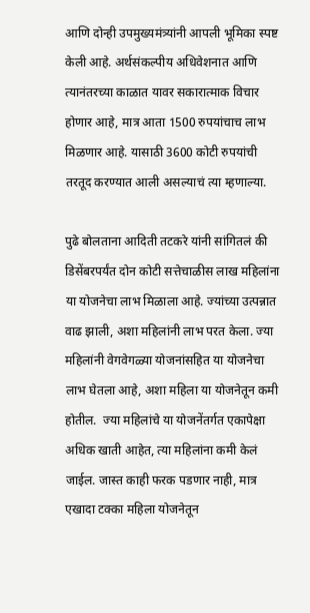आणि दोन्ही उपमुख्यमंत्र्यांनी आपली भूमिका स्पष्ट केली आहे. अर्थसंकल्पीय अधिवेशनात आणि त्यानंतरच्या काळात यावर सकारात्माक विचार होणार आहे, मात्र आता 1500 रुपयांचाच लाभ मिळणार आहे. यासाठी 3600 कोटी रुपयांची तरतूद करण्यात आली असल्याचं त्या म्हणाल्या.

पुढे बोलताना आदिती तटकरे यांनी सांगितलं की डिसेंबरपर्यंत दोन कोटी सत्तेचाळीस लाख महिलांना या योजनेचा लाभ मिळाला आहे. ज्यांच्या उत्पन्नात वाढ झाली, अशा महिलांनी लाभ परत केला. ज्या महिलांनी वेगवेगळ्या योजनांसहित या योजनेचा लाभ घेतला आहे, अशा महिला या योजनेतून कमी होतील.  ज्या महिलांचे या योजनेंतर्गत एकापेक्षा अधिक खाती आहेत, त्या महिलांना कमी केलं जाईल. जास्त काही फरक पडणार नाही, मात्र एखादा टक्का महिला योजनेतून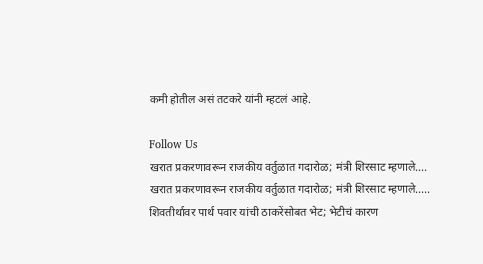कमी होतील असं तटकरे यांनी म्हटलं आहे.

Follow Us
खरात प्रकरणावरून राजकीय वर्तुळात गदारोळ; मंत्री शिरसाट म्हणाले....
खरात प्रकरणावरून राजकीय वर्तुळात गदारोळ; मंत्री शिरसाट म्हणाले.....
शिवतीर्थावर पार्थ पवार यांची ठाकरेंसोबत भेट; भेटीचं कारण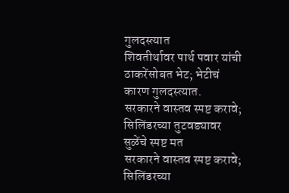गुलदस्त्यात
शिवतीर्थावर पार्थ पवार यांची ठाकरेंसोबत भेट; भेटीचं कारण गुलदस्त्यात.
सरकारने वास्तव स्पष्ट करावे; सिलिंडरच्या तुटवड्यावर सुळेंचे स्पष्ट मत
सरकारने वास्तव स्पष्ट करावे; सिलिंडरच्या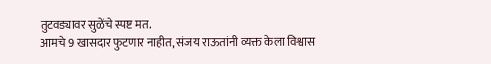तुटवड्यावर सुळेंचे स्पष्ट मत.
आमचे 9 खासदार फुटणार नाहीत, संजय राऊतांनी व्यक्त केला विश्वास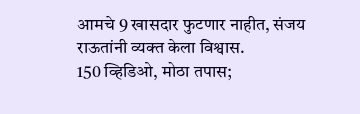आमचे 9 खासदार फुटणार नाहीत, संजय राऊतांनी व्यक्त केला विश्वास.
150 व्हिडिओ, मोठा तपास;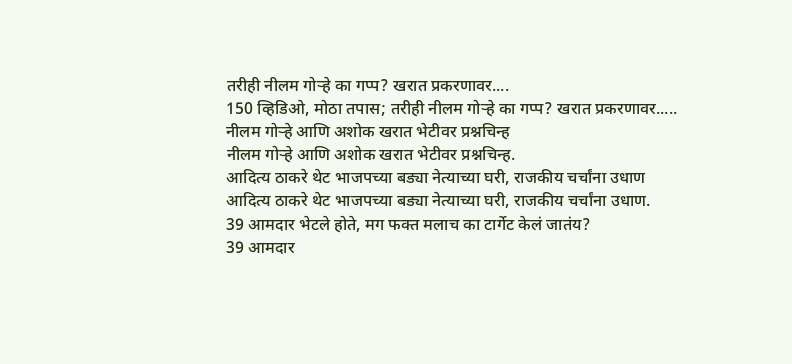तरीही नीलम गोऱ्हे का गप्प? खरात प्रकरणावर....
150 व्हिडिओ, मोठा तपास; तरीही नीलम गोऱ्हे का गप्प? खरात प्रकरणावर.....
नीलम गोऱ्हे आणि अशोक खरात भेटीवर प्रश्नचिन्ह
नीलम गोऱ्हे आणि अशोक खरात भेटीवर प्रश्नचिन्ह.
आदित्य ठाकरे थेट भाजपच्या बड्या नेत्याच्या घरी, राजकीय चर्चांना उधाण
आदित्य ठाकरे थेट भाजपच्या बड्या नेत्याच्या घरी, राजकीय चर्चांना उधाण.
39 आमदार भेटले होते, मग फक्त मलाच का टार्गेट केलं जातंय?
39 आमदार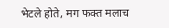भेटले होते, मग फक्त मलाच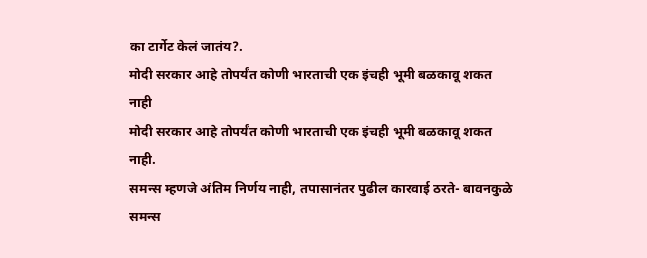का टार्गेट केलं जातंय?.
मोदी सरकार आहे तोपर्यंत कोणी भारताची एक इंचही भूमी बळकावू शकत नाही
मोदी सरकार आहे तोपर्यंत कोणी भारताची एक इंचही भूमी बळकावू शकत नाही.
समन्स म्हणजे अंतिम निर्णय नाही, तपासानंतर पुढील कारवाई ठरते- बावनकुळे
समन्स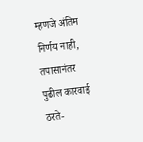म्हणजे अंतिम निर्णय नाही, तपासानंतर पुढील कारवाई ठरते-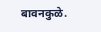बावनकुळे.